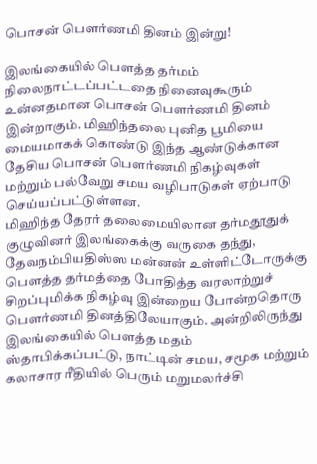பொசன் பௌர்ணமி தினம் இன்று!

இலங்கையில் பௌத்த தர்மம் நிலைநாட்டப்பட்டதை நினைவுகூரும் உன்னதமான பொசன் பௌர்ணமி தினம் இன்றாகும். மிஹிந்தலை புனித பூமியை மையமாகக் கொண்டு இந்த ஆண்டுக்கான தேசிய பொசன் பௌர்ணமி நிகழ்வுகள் மற்றும் பல்வேறு சமய வழிபாடுகள் ஏற்பாடு செய்யப்பட்டுள்ளன.
மிஹிந்த தேரர் தலைமையிலான தர்மதூதுக் குழுவினர் இலங்கைக்கு வருகை தந்து, தேவநம்பியதிஸ்ஸ மன்னன் உள்ளிட்டோருக்கு பௌத்த தர்மத்தை போதித்த வரலாற்றுச் சிறப்புமிக்க நிகழ்வு இன்றைய போன்றதொரு பௌர்ணமி தினத்திலேயாகும். அன்றிலிருந்து இலங்கையில் பௌத்த மதம் ஸ்தாபிக்கப்பட்டு, நாட்டின் சமய, சமூக மற்றும் கலாசார ரீதியில் பெரும் மறுமலர்ச்சி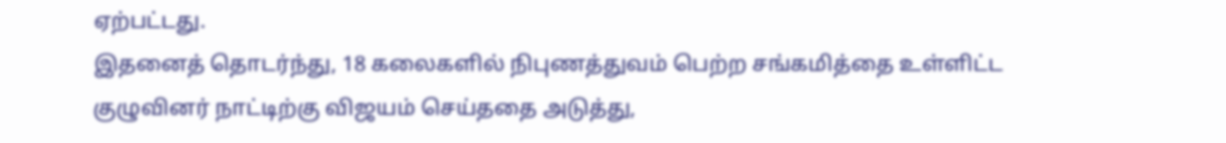ஏற்பட்டது.
இதனைத் தொடர்ந்து, 18 கலைகளில் நிபுணத்துவம் பெற்ற சங்கமித்தை உள்ளிட்ட குழுவினர் நாட்டிற்கு விஜயம் செய்ததை அடுத்து,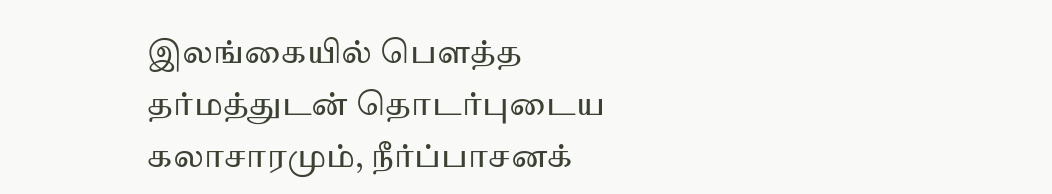இலங்கையில் பௌத்த தர்மத்துடன் தொடர்புடைய கலாசாரமும், நீர்ப்பாசனக்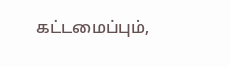கட்டமைப்பும்,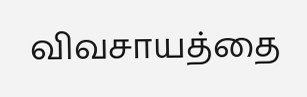விவசாயத்தை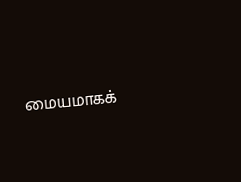மையமாகக்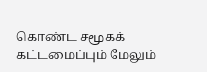கொண்ட சமூகக் கட்டமைப்பும் மேலும்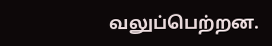வலுப்பெற்றன.